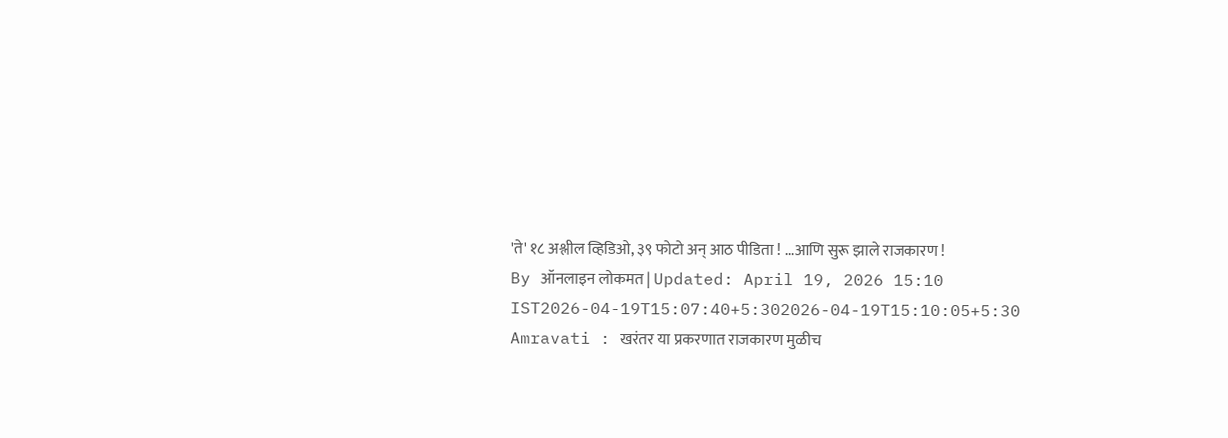'ते' १८ अश्लील व्हिडिओ, ३९ फोटो अन् आठ पीडिता ! ...आणि सुरू झाले राजकारण !
By ऑनलाइन लोकमत | Updated: April 19, 2026 15:10 IST2026-04-19T15:07:40+5:302026-04-19T15:10:05+5:30
Amravati : खरंतर या प्रकरणात राजकारण मुळीच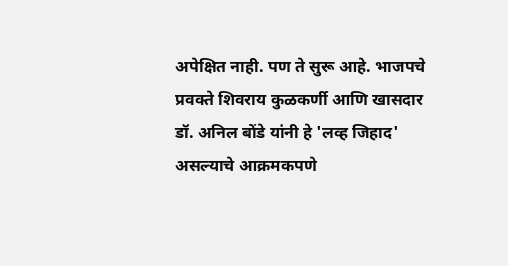अपेक्षित नाही. पण ते सुरू आहे. भाजपचे प्रवक्ते शिवराय कुळकर्णी आणि खासदार डॉ. अनिल बोंडे यांनी हे 'लव्ह जिहाद' असल्याचे आक्रमकपणे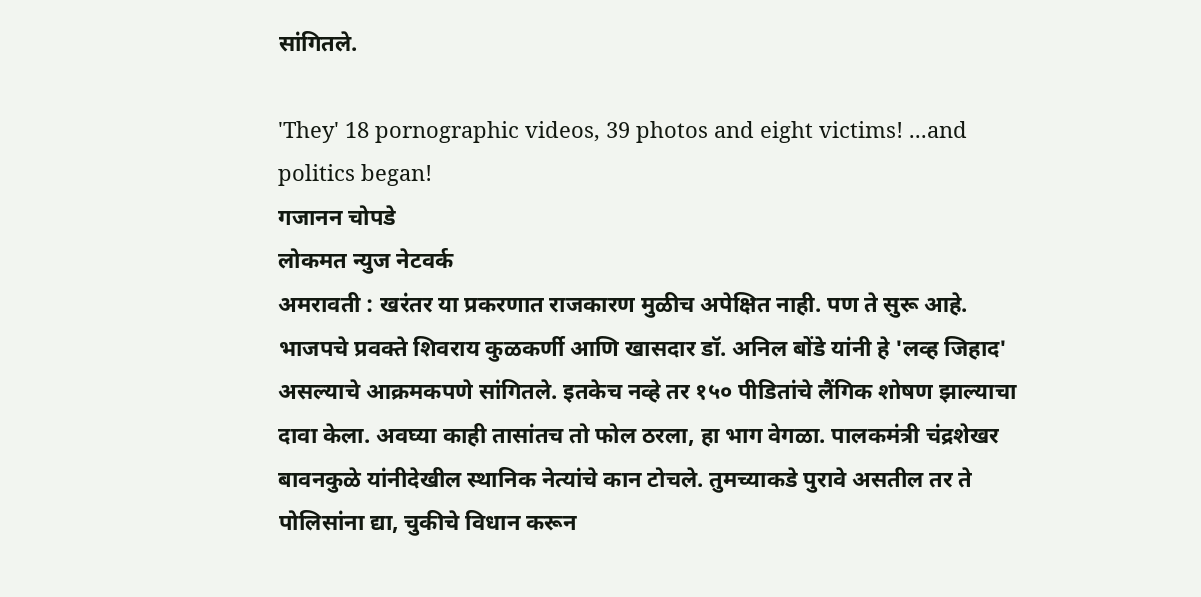सांगितले.

'They' 18 pornographic videos, 39 photos and eight victims! ...and politics began!
गजानन चोपडे
लोकमत न्युज नेटवर्क
अमरावती : खरंतर या प्रकरणात राजकारण मुळीच अपेक्षित नाही. पण ते सुरू आहे. भाजपचे प्रवक्ते शिवराय कुळकर्णी आणि खासदार डॉ. अनिल बोंडे यांनी हे 'लव्ह जिहाद' असल्याचे आक्रमकपणे सांगितले. इतकेच नव्हे तर १५० पीडितांचे लैंगिक शोषण झाल्याचा दावा केला. अवघ्या काही तासांतच तो फोल ठरला, हा भाग वेगळा. पालकमंत्री चंद्रशेखर बावनकुळे यांनीदेखील स्थानिक नेत्यांचे कान टोचले. तुमच्याकडे पुरावे असतील तर ते पोलिसांना द्या, चुकीचे विधान करून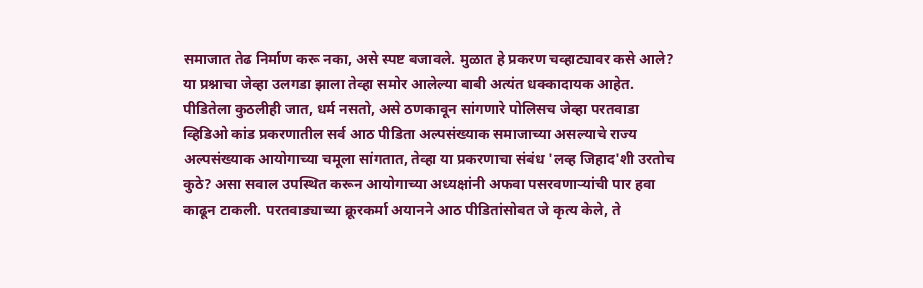समाजात तेढ निर्माण करू नका, असे स्पष्ट बजावले. मुळात हे प्रकरण चव्हाट्यावर कसे आले? या प्रश्नाचा जेव्हा उलगडा झाला तेव्हा समोर आलेल्या बाबी अत्यंत धक्कादायक आहेत.
पीडितेला कुठलीही जात, धर्म नसतो, असे ठणकावून सांगणारे पोलिसच जेव्हा परतवाडा व्हिडिओ कांड प्रकरणातील सर्व आठ पीडिता अल्पसंख्याक समाजाच्या असल्याचे राज्य अल्पसंख्याक आयोगाच्या चमूला सांगतात, तेव्हा या प्रकरणाचा संबंध 'लव्ह जिहाद'शी उरतोच कुठे? असा सवाल उपस्थित करून आयोगाच्या अध्यक्षांनी अफवा पसरवणाऱ्यांची पार हवा काढून टाकली. परतवाड्याच्या क्रूरकर्मा अयानने आठ पीडितांसोबत जे कृत्य केले, ते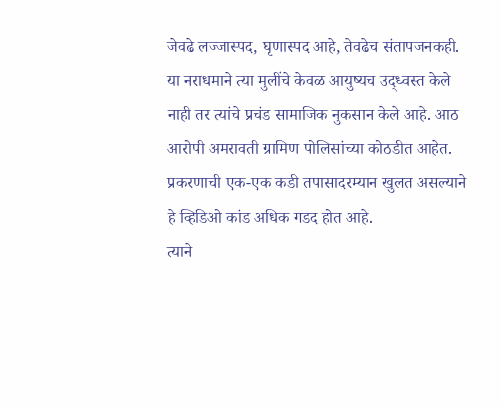जेवढे लज्जास्पद, घृणास्पद आहे, तेवढेच संतापजनकही. या नराधमाने त्या मुलींचे केवळ आयुष्यच उद्ध्वस्त केले नाही तर त्यांचे प्रचंड सामाजिक नुकसान केले आहे. आठ आरोपी अमरावती ग्रामिण पोलिसांच्या कोठडीत आहेत. प्रकरणाची एक-एक कडी तपासादरम्यान खुलत असल्याने हे व्हिडिओ कांड अधिक गडद होत आहे.
त्याने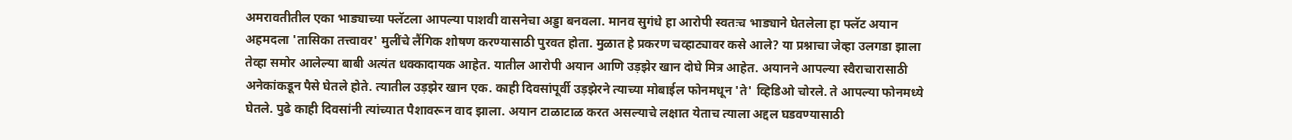अमरावतीतील एका भाड्याच्या फ्लॅटला आपल्या पाशवी वासनेचा अड्डा बनवला. मानव सुगंधे हा आरोपी स्वतःच भाड्याने घेतलेला हा फ्लॅट अयान अहमदला 'तासिका तत्त्वावर' मुलींचे लैंगिक शोषण करण्यासाठी पुरवत होता. मुळात हे प्रकरण चव्हाट्यावर कसे आले? या प्रश्नाचा जेव्हा उलगडा झाला तेव्हा समोर आलेल्या बाबी अत्यंत धक्कादायक आहेत. यातील आरोपी अयान आणि उड़झेर खान दोघे मित्र आहेत. अयानने आपल्या स्वैराचारासाठी अनेकांकडून पैसे घेतले होते. त्यातील उड़झेर खान एक. काही दिवसांपूर्वी उड़झेरने त्याच्या मोबाईल फोनमधून 'ते' व्हिडिओ चोरले. ते आपल्या फोनमध्ये घेतले. पुढे काही दिवसांनी त्यांच्यात पैशावरून वाद झाला. अयान टाळाटाळ करत असल्याचे लक्षात येताच त्याला अद्दल घडवण्यासाठी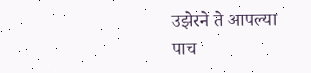उझेरने ते आपल्या पाच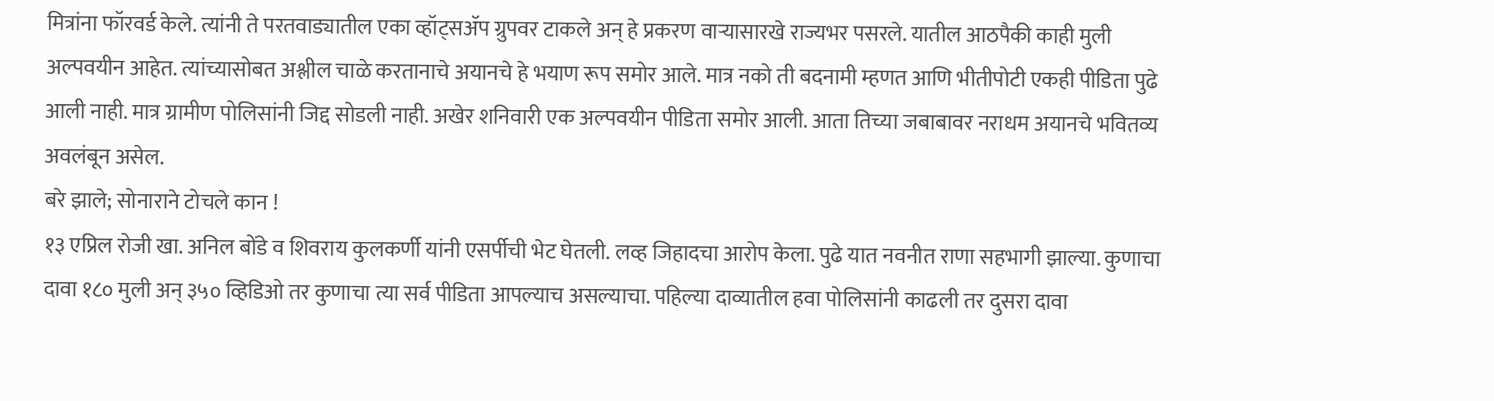मित्रांना फॉरवर्ड केले. त्यांनी ते परतवाड्यातील एका व्हॉट्सॲप ग्रुपवर टाकले अन् हे प्रकरण वाऱ्यासारखे राज्यभर पसरले. यातील आठपैकी काही मुली अल्पवयीन आहेत. त्यांच्यासोबत अश्लील चाळे करतानाचे अयानचे हे भयाण रूप समोर आले. मात्र नको ती बदनामी म्हणत आणि भीतीपोटी एकही पीडिता पुढे आली नाही. मात्र ग्रामीण पोलिसांनी जिद्द सोडली नाही. अखेर शनिवारी एक अल्पवयीन पीडिता समोर आली. आता तिच्या जबाबावर नराधम अयानचे भवितव्य अवलंबून असेल.
बरे झाले; सोनाराने टोचले कान !
१३ एप्रिल रोजी खा. अनिल बोंडे व शिवराय कुलकर्णी यांनी एसर्पीची भेट घेतली. लव्ह जिहादचा आरोप केला. पुढे यात नवनीत राणा सहभागी झाल्या. कुणाचा दावा १८० मुली अन् ३५० व्हिडिओ तर कुणाचा त्या सर्व पीडिता आपल्याच असल्याचा. पहिल्या दाव्यातील हवा पोलिसांनी काढली तर दुसरा दावा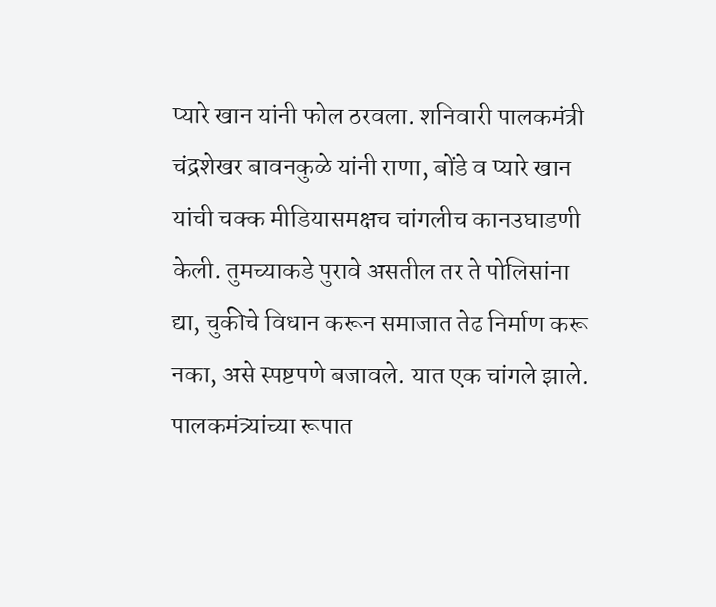प्यारे खान यांनी फोल ठरवला. शनिवारी पालकमंत्री चंद्रशेखर बावनकुळे यांनी राणा, बोंडे व प्यारे खान यांची चक्क मीडियासमक्षच चांगलीच कानउघाडणी केली. तुमच्याकडे पुरावे असतील तर ते पोलिसांना द्या, चुकीचे विधान करून समाजात तेढ निर्माण करू नका, असे स्पष्टपणे बजावले. यात एक चांगले झाले. पालकमंत्र्यांच्या रूपात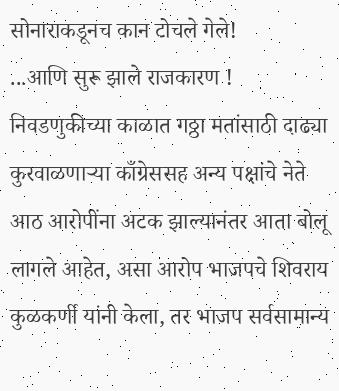सोनाराकडूनच कान टोचले गेले!
...आणि सुरू झाले राजकारण !
निवडणुकीच्या काळात गठ्ठा मतांसाठी दाढ्या कुरवाळणाऱ्या काँग्रेससह अन्य पक्षांचे नेते आठ आरोपींना अटक झाल्यानंतर आता बोलू लागले आहेत, असा आरोप भाजपचे शिवराय कुळकर्णी यांनी केला, तर भाजप सर्वसामान्य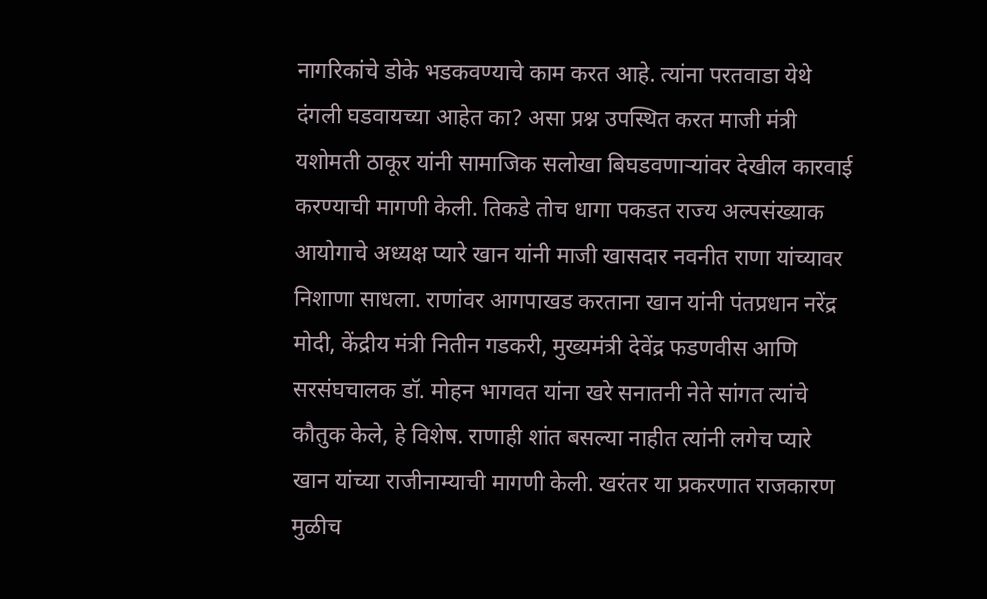नागरिकांचे डोके भडकवण्याचे काम करत आहे. त्यांना परतवाडा येथे दंगली घडवायच्या आहेत का? असा प्रश्न उपस्थित करत माजी मंत्री यशोमती ठाकूर यांनी सामाजिक सलोखा बिघडवणाऱ्यांवर देखील कारवाई करण्याची मागणी केली. तिकडे तोच धागा पकडत राज्य अल्पसंख्याक आयोगाचे अध्यक्ष प्यारे खान यांनी माजी खासदार नवनीत राणा यांच्यावर निशाणा साधला. राणांवर आगपाखड करताना खान यांनी पंतप्रधान नरेंद्र मोदी, केंद्रीय मंत्री नितीन गडकरी, मुख्यमंत्री देवेंद्र फडणवीस आणि सरसंघचालक डॉ. मोहन भागवत यांना खरे सनातनी नेते सांगत त्यांचे कौतुक केले, हे विशेष. राणाही शांत बसल्या नाहीत त्यांनी लगेच प्यारे खान यांच्या राजीनाम्याची मागणी केली. खरंतर या प्रकरणात राजकारण मुळीच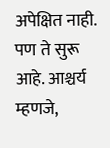अपेक्षित नाही. पण ते सुरू आहे. आश्चर्य म्हणजे,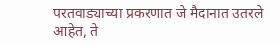परतवाड्याच्या प्रकरणात जे मैदानात उतरले आहेत, ते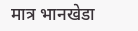मात्र भानखेडा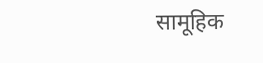सामूहिक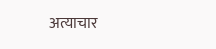अत्याचार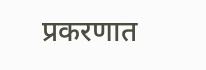प्रकरणात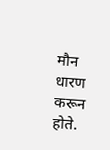मौन धारण करून होते.